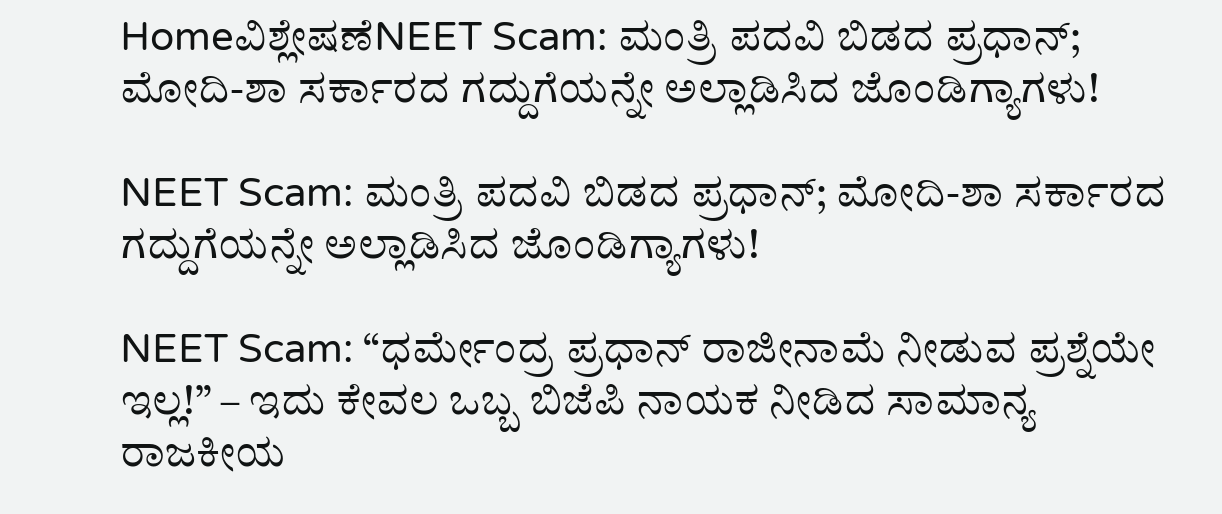Homeವಿಶ್ಲೇಷಣೆNEET Scam: ಮಂತ್ರಿ ಪದವಿ ಬಿಡದ ಪ್ರಧಾನ್; ಮೋದಿ-ಶಾ ಸರ್ಕಾರದ ಗದ್ದುಗೆಯನ್ನೇ ಅಲ್ಲಾಡಿಸಿದ ಜೊಂಡಿಗ್ಯಾಗಳು!

NEET Scam: ಮಂತ್ರಿ ಪದವಿ ಬಿಡದ ಪ್ರಧಾನ್; ಮೋದಿ-ಶಾ ಸರ್ಕಾರದ ಗದ್ದುಗೆಯನ್ನೇ ಅಲ್ಲಾಡಿಸಿದ ಜೊಂಡಿಗ್ಯಾಗಳು!

NEET Scam: “ಧರ್ಮೇಂದ್ರ ಪ್ರಧಾನ್ ರಾಜೀನಾಮೆ ನೀಡುವ ಪ್ರಶ್ನೆಯೇ ಇಲ್ಲ!” – ಇದು ಕೇವಲ ಒಬ್ಬ ಬಿಜೆಪಿ ನಾಯಕ ನೀಡಿದ ಸಾಮಾನ್ಯ ರಾಜಕೀಯ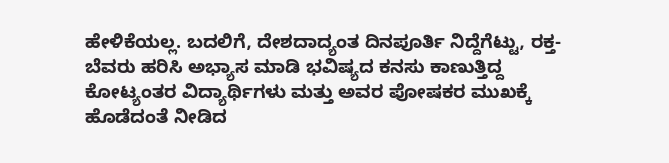ಹೇಳಿಕೆಯಲ್ಲ. ಬದಲಿಗೆ, ದೇಶದಾದ್ಯಂತ ದಿನಪೂರ್ತಿ ನಿದ್ದೆಗೆಟ್ಟು, ರಕ್ತ-ಬೆವರು ಹರಿಸಿ ಅಭ್ಯಾಸ ಮಾಡಿ ಭವಿಷ್ಯದ ಕನಸು ಕಾಣುತ್ತಿದ್ದ ಕೋಟ್ಯಂತರ ವಿದ್ಯಾರ್ಥಿಗಳು ಮತ್ತು ಅವರ ಪೋಷಕರ ಮುಖಕ್ಕೆ ಹೊಡೆದಂತೆ ನೀಡಿದ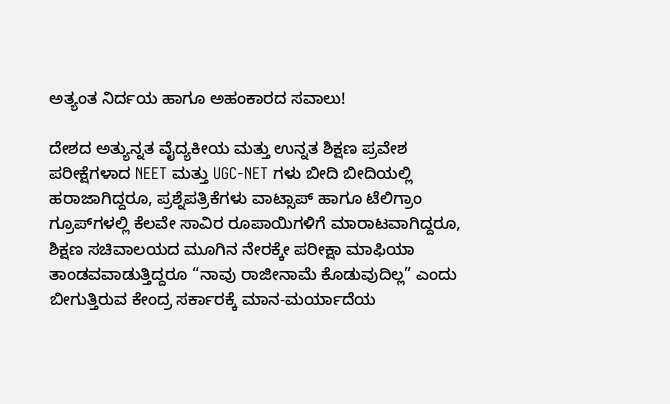ಅತ್ಯಂತ ನಿರ್ದಯ ಹಾಗೂ ಅಹಂಕಾರದ ಸವಾಲು!

ದೇಶದ ಅತ್ಯುನ್ನತ ವೈದ್ಯಕೀಯ ಮತ್ತು ಉನ್ನತ ಶಿಕ್ಷಣ ಪ್ರವೇಶ ಪರೀಕ್ಷೆಗಳಾದ NEET ಮತ್ತು UGC-NET ಗಳು ಬೀದಿ ಬೀದಿಯಲ್ಲಿ ಹರಾಜಾಗಿದ್ದರೂ, ಪ್ರಶ್ನೆಪತ್ರಿಕೆಗಳು ವಾಟ್ಸಾಪ್‌ ಹಾಗೂ ಟೆಲಿಗ್ರಾಂ ಗ್ರೂಪ್‌ಗಳಲ್ಲಿ ಕೆಲವೇ ಸಾವಿರ ರೂಪಾಯಿಗಳಿಗೆ ಮಾರಾಟವಾಗಿದ್ದರೂ, ಶಿಕ್ಷಣ ಸಚಿವಾಲಯದ ಮೂಗಿನ ನೇರಕ್ಕೇ ಪರೀಕ್ಷಾ ಮಾಫಿಯಾ ತಾಂಡವವಾಡುತ್ತಿದ್ದರೂ “ನಾವು ರಾಜೀನಾಮೆ ಕೊಡುವುದಿಲ್ಲ” ಎಂದು ಬೀಗುತ್ತಿರುವ ಕೇಂದ್ರ ಸರ್ಕಾರಕ್ಕೆ ಮಾನ-ಮರ್ಯಾದೆಯ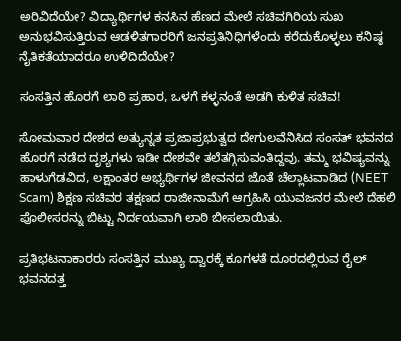ಅರಿವಿದೆಯೇ? ವಿದ್ಯಾರ್ಥಿಗಳ ಕನಸಿನ ಹೆಣದ ಮೇಲೆ ಸಚಿವಗಿರಿಯ ಸುಖ ಅನುಭವಿಸುತ್ತಿರುವ ಆಡಳಿತಗಾರರಿಗೆ ಜನಪ್ರತಿನಿಧಿಗಳೆಂದು ಕರೆದುಕೊಳ್ಳಲು ಕನಿಷ್ಠ ನೈತಿಕತೆಯಾದರೂ ಉಳಿದಿದೆಯೇ?

ಸಂಸತ್ತಿನ ಹೊರಗೆ ಲಾಠಿ ಪ್ರಹಾರ, ಒಳಗೆ ಕಳ್ಳನಂತೆ ಅಡಗಿ ಕುಳಿತ ಸಚಿವ!

ಸೋಮವಾರ ದೇಶದ ಅತ್ಯುನ್ನತ ಪ್ರಜಾಪ್ರಭುತ್ವದ ದೇಗುಲವೆನಿಸಿದ ಸಂಸತ್ ಭವನದ ಹೊರಗೆ ನಡೆದ ದೃಶ್ಯಗಳು ಇಡೀ ದೇಶವೇ ತಲೆತಗ್ಗಿಸುವಂತಿದ್ದವು. ತಮ್ಮ ಭವಿಷ್ಯವನ್ನು ಹಾಳುಗೆಡವಿದ, ಲಕ್ಷಾಂತರ ಅಭ್ಯರ್ಥಿಗಳ ಜೀವನದ ಜೊತೆ ಚೆಲ್ಲಾಟವಾಡಿದ (NEET Scam) ಶಿಕ್ಷಣ ಸಚಿವರ ತಕ್ಷಣದ ರಾಜೀನಾಮೆಗೆ ಆಗ್ರಹಿಸಿ ಯುವಜನರ ಮೇಲೆ ದೆಹಲಿ ಪೊಲೀಸರನ್ನು ಬಿಟ್ಟು ನಿರ್ದಯವಾಗಿ ಲಾಠಿ ಬೀಸಲಾಯಿತು.

ಪ್ರತಿಭಟನಾಕಾರರು ಸಂಸತ್ತಿನ ಮುಖ್ಯ ದ್ವಾರಕ್ಕೆ ಕೂಗಳತೆ ದೂರದಲ್ಲಿರುವ ರೈಲ್ ಭವನದತ್ತ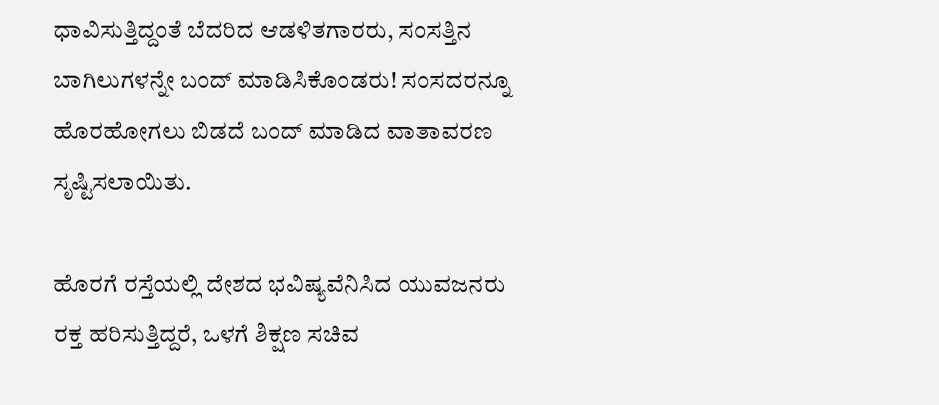ಧಾವಿಸುತ್ತಿದ್ದಂತೆ ಬೆದರಿದ ಆಡಳಿತಗಾರರು, ಸಂಸತ್ತಿನ ಬಾಗಿಲುಗಳನ್ನೇ ಬಂದ್ ಮಾಡಿಸಿಕೊಂಡರು! ಸಂಸದರನ್ನೂ ಹೊರಹೋಗಲು ಬಿಡದೆ ಬಂದ್ ಮಾಡಿದ ವಾತಾವರಣ ಸೃಷ್ಟಿಸಲಾಯಿತು.

ಹೊರಗೆ ರಸ್ತೆಯಲ್ಲಿ ದೇಶದ ಭವಿಷ್ಯವೆನಿಸಿದ ಯುವಜನರು ರಕ್ತ ಹರಿಸುತ್ತಿದ್ದರೆ, ಒಳಗೆ ಶಿಕ್ಷಣ ಸಚಿವ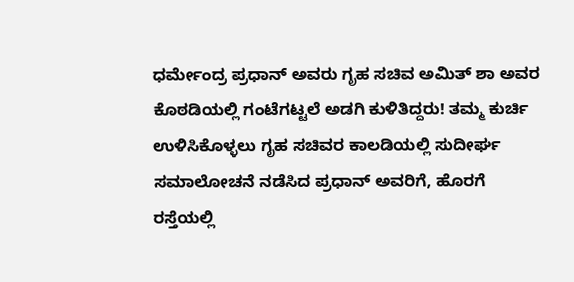ಧರ್ಮೇಂದ್ರ ಪ್ರಧಾನ್ ಅವರು ಗೃಹ ಸಚಿವ ಅಮಿತ್ ಶಾ ಅವರ ಕೊಠಡಿಯಲ್ಲಿ ಗಂಟೆಗಟ್ಟಲೆ ಅಡಗಿ ಕುಳಿತಿದ್ದರು! ತಮ್ಮ ಕುರ್ಚಿ ಉಳಿಸಿಕೊಳ್ಳಲು ಗೃಹ ಸಚಿವರ ಕಾಲಡಿಯಲ್ಲಿ ಸುದೀರ್ಘ ಸಮಾಲೋಚನೆ ನಡೆಸಿದ ಪ್ರಧಾನ್ ಅವರಿಗೆ, ಹೊರಗೆ ರಸ್ತೆಯಲ್ಲಿ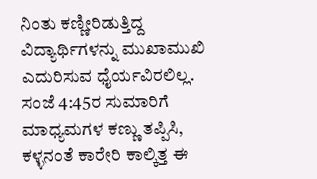ನಿಂತು ಕಣ್ಣೀರಿಡುತ್ತಿದ್ದ ವಿದ್ಯಾರ್ಥಿಗಳನ್ನು ಮುಖಾಮುಖಿ ಎದುರಿಸುವ ಧೈರ್ಯವಿರಲಿಲ್ಲ. ಸಂಜೆ 4:45ರ ಸುಮಾರಿಗೆ ಮಾಧ್ಯಮಗಳ ಕಣ್ಣು ತಪ್ಪಿಸಿ, ಕಳ್ಳನಂತೆ ಕಾರೇರಿ ಕಾಲ್ಕಿತ್ತ ಈ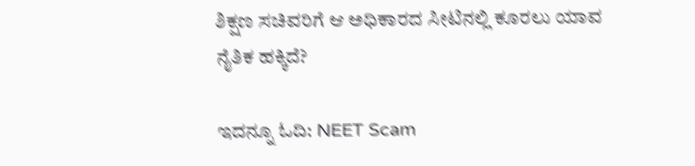ಶಿಕ್ಷಣ ಸಚಿವರಿಗೆ ಆ ಅಧಿಕಾರದ ಸೀಟಿನಲ್ಲಿ ಕೂರಲು ಯಾವ ನೈತಿಕ ಹಕ್ಕಿದೆ?

ಇದನ್ನೂ ಓದಿ: NEET Scam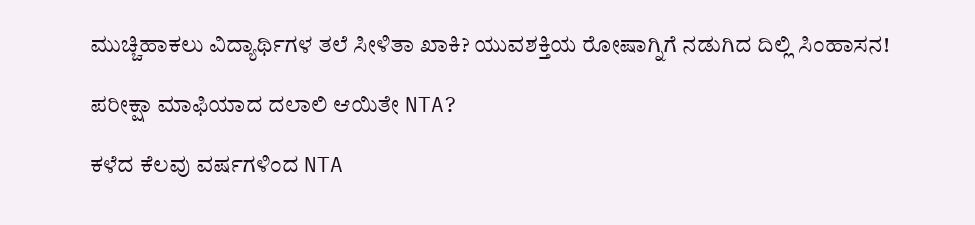ಮುಚ್ಚಿಹಾಕಲು ವಿದ್ಯಾರ್ಥಿಗಳ ತಲೆ ಸೀಳಿತಾ ಖಾಕಿ? ಯುವಶಕ್ತಿಯ ರೋಷಾಗ್ನಿಗೆ ನಡುಗಿದ ದಿಲ್ಲಿ ಸಿಂಹಾಸನ!

ಪರೀಕ್ಷಾ ಮಾಫಿಯಾದ ದಲಾಲಿ ಆಯಿತೇ NTA?

ಕಳೆದ ಕೆಲವು ವರ್ಷಗಳಿಂದ NTA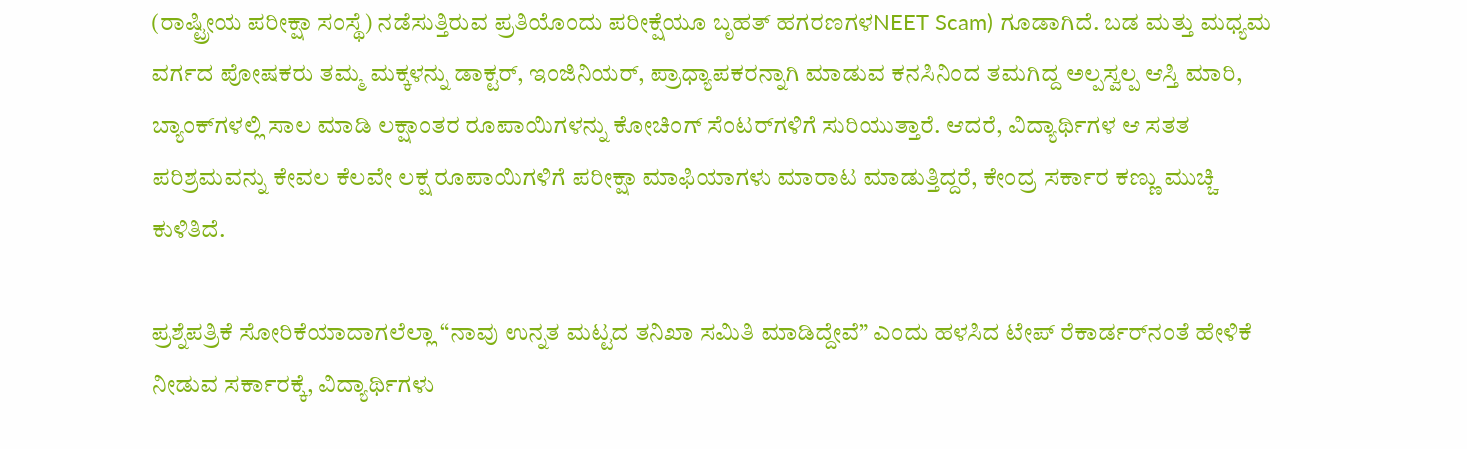(ರಾಷ್ಟ್ರೀಯ ಪರೀಕ್ಷಾ ಸಂಸ್ಥೆ) ನಡೆಸುತ್ತಿರುವ ಪ್ರತಿಯೊಂದು ಪರೀಕ್ಷೆಯೂ ಬೃಹತ್‌ ಹಗರಣಗಳNEET Scam) ಗೂಡಾಗಿದೆ. ಬಡ ಮತ್ತು ಮಧ್ಯಮ ವರ್ಗದ ಪೋಷಕರು ತಮ್ಮ ಮಕ್ಕಳನ್ನು ಡಾಕ್ಟರ್, ಇಂಜಿನಿಯರ್, ಪ್ರಾಧ್ಯಾಪಕರನ್ನಾಗಿ ಮಾಡುವ ಕನಸಿನಿಂದ ತಮಗಿದ್ದ ಅಲ್ಪಸ್ವಲ್ಪ ಆಸ್ತಿ ಮಾರಿ, ಬ್ಯಾಂಕ್‌ಗಳಲ್ಲಿ ಸಾಲ ಮಾಡಿ ಲಕ್ಷಾಂತರ ರೂಪಾಯಿಗಳನ್ನು ಕೋಚಿಂಗ್ ಸೆಂಟರ್‌ಗಳಿಗೆ ಸುರಿಯುತ್ತಾರೆ. ಆದರೆ, ವಿದ್ಯಾರ್ಥಿಗಳ ಆ ಸತತ ಪರಿಶ್ರಮವನ್ನು ಕೇವಲ ಕೆಲವೇ ಲಕ್ಷ ರೂಪಾಯಿಗಳಿಗೆ ಪರೀಕ್ಷಾ ಮಾಫಿಯಾಗಳು ಮಾರಾಟ ಮಾಡುತ್ತಿದ್ದರೆ, ಕೇಂದ್ರ ಸರ್ಕಾರ ಕಣ್ಣು ಮುಚ್ಚಿ ಕುಳಿತಿದೆ.

ಪ್ರಶ್ನೆಪತ್ರಿಕೆ ಸೋರಿಕೆಯಾದಾಗಲೆಲ್ಲಾ “ನಾವು ಉನ್ನತ ಮಟ್ಟದ ತನಿಖಾ ಸಮಿತಿ ಮಾಡಿದ್ದೇವೆ” ಎಂದು ಹಳಸಿದ ಟೇಪ್ ರೆಕಾರ್ಡರ್‌ನಂತೆ ಹೇಳಿಕೆ ನೀಡುವ ಸರ್ಕಾರಕ್ಕೆ, ವಿದ್ಯಾರ್ಥಿಗಳು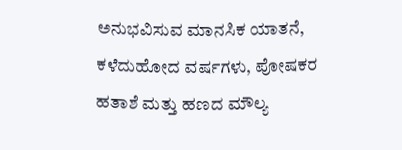ಅನುಭವಿಸುವ ಮಾನಸಿಕ ಯಾತನೆ, ಕಳೆದುಹೋದ ವರ್ಷಗಳು, ಪೋಷಕರ ಹತಾಶೆ ಮತ್ತು ಹಣದ ಮೌಲ್ಯ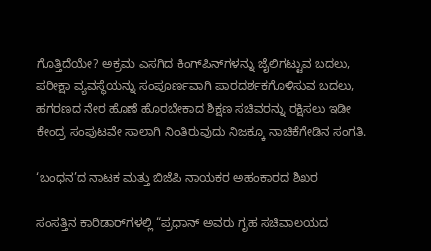ಗೊತ್ತಿದೆಯೇ? ಅಕ್ರಮ ಎಸಗಿದ ಕಿಂಗ್‌ಪಿನ್‌ಗಳನ್ನು ಜೈಲಿಗಟ್ಟುವ ಬದಲು, ಪರೀಕ್ಷಾ ವ್ಯವಸ್ಥೆಯನ್ನು ಸಂಪೂರ್ಣವಾಗಿ ಪಾರದರ್ಶಕಗೊಳಿಸುವ ಬದಲು, ಹಗರಣದ ನೇರ ಹೊಣೆ ಹೊರಬೇಕಾದ ಶಿಕ್ಷಣ ಸಚಿವರನ್ನು ರಕ್ಷಿಸಲು ಇಡೀ ಕೇಂದ್ರ ಸಂಪುಟವೇ ಸಾಲಾಗಿ ನಿಂತಿರುವುದು ನಿಜಕ್ಕೂ ನಾಚಿಕೆಗೇಡಿನ ಸಂಗತಿ.

‘ಬಂಧನ’ದ ನಾಟಕ ಮತ್ತು ಬಿಜೆಪಿ ನಾಯಕರ ಅಹಂಕಾರದ ಶಿಖರ

ಸಂಸತ್ತಿನ ಕಾರಿಡಾರ್‌ಗಳಲ್ಲಿ “ಪ್ರಧಾನ್ ಅವರು ಗೃಹ ಸಚಿವಾಲಯದ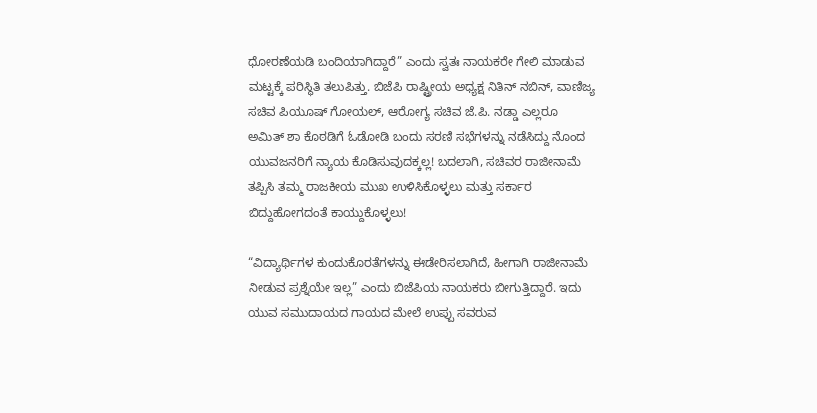ಧೋರಣೆಯಡಿ ಬಂದಿಯಾಗಿದ್ದಾರೆ” ಎಂದು ಸ್ವತಃ ನಾಯಕರೇ ಗೇಲಿ ಮಾಡುವ ಮಟ್ಟಕ್ಕೆ ಪರಿಸ್ಥಿತಿ ತಲುಪಿತ್ತು. ಬಿಜೆಪಿ ರಾಷ್ಟ್ರೀಯ ಅಧ್ಯಕ್ಷ ನಿತಿನ್ ನಬಿನ್, ವಾಣಿಜ್ಯ ಸಚಿವ ಪಿಯೂಷ್ ಗೋಯಲ್, ಆರೋಗ್ಯ ಸಚಿವ ಜೆ.ಪಿ. ನಡ್ಡಾ ಎಲ್ಲರೂ ಅಮಿತ್ ಶಾ ಕೊಠಡಿಗೆ ಓಡೋಡಿ ಬಂದು ಸರಣಿ ಸಭೆಗಳನ್ನು ನಡೆಸಿದ್ದು ನೊಂದ ಯುವಜನರಿಗೆ ನ್ಯಾಯ ಕೊಡಿಸುವುದಕ್ಕಲ್ಲ! ಬದಲಾಗಿ, ಸಚಿವರ ರಾಜೀನಾಮೆ ತಪ್ಪಿಸಿ ತಮ್ಮ ರಾಜಕೀಯ ಮುಖ ಉಳಿಸಿಕೊಳ್ಳಲು ಮತ್ತು ಸರ್ಕಾರ ಬಿದ್ದುಹೋಗದಂತೆ ಕಾಯ್ದುಕೊಳ್ಳಲು!

“ವಿದ್ಯಾರ್ಥಿಗಳ ಕುಂದುಕೊರತೆಗಳನ್ನು ಈಡೇರಿಸಲಾಗಿದೆ, ಹೀಗಾಗಿ ರಾಜೀನಾಮೆ ನೀಡುವ ಪ್ರಶ್ನೆಯೇ ಇಲ್ಲ” ಎಂದು ಬಿಜೆಪಿಯ ನಾಯಕರು ಬೀಗುತ್ತಿದ್ದಾರೆ. ಇದು ಯುವ ಸಮುದಾಯದ ಗಾಯದ ಮೇಲೆ ಉಪ್ಪು ಸವರುವ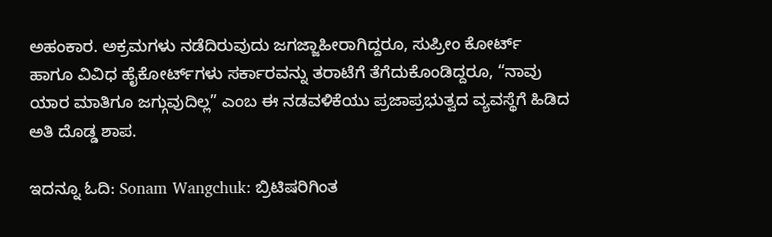ಅಹಂಕಾರ. ಅಕ್ರಮಗಳು ನಡೆದಿರುವುದು ಜಗಜ್ಜಾಹೀರಾಗಿದ್ದರೂ, ಸುಪ್ರೀಂ ಕೋರ್ಟ್‌ ಹಾಗೂ ವಿವಿಧ ಹೈಕೋರ್ಟ್‌ಗಳು ಸರ್ಕಾರವನ್ನು ತರಾಟೆಗೆ ತೆಗೆದುಕೊಂಡಿದ್ದರೂ, “ನಾವು ಯಾರ ಮಾತಿಗೂ ಜಗ್ಗುವುದಿಲ್ಲ” ಎಂಬ ಈ ನಡವಳಿಕೆಯು ಪ್ರಜಾಪ್ರಭುತ್ವದ ವ್ಯವಸ್ಥೆಗೆ ಹಿಡಿದ ಅತಿ ದೊಡ್ಡ ಶಾಪ.

ಇದನ್ನೂ ಓದಿ: Sonam Wangchuk: ಬ್ರಿಟಿಷರಿಗಿಂತ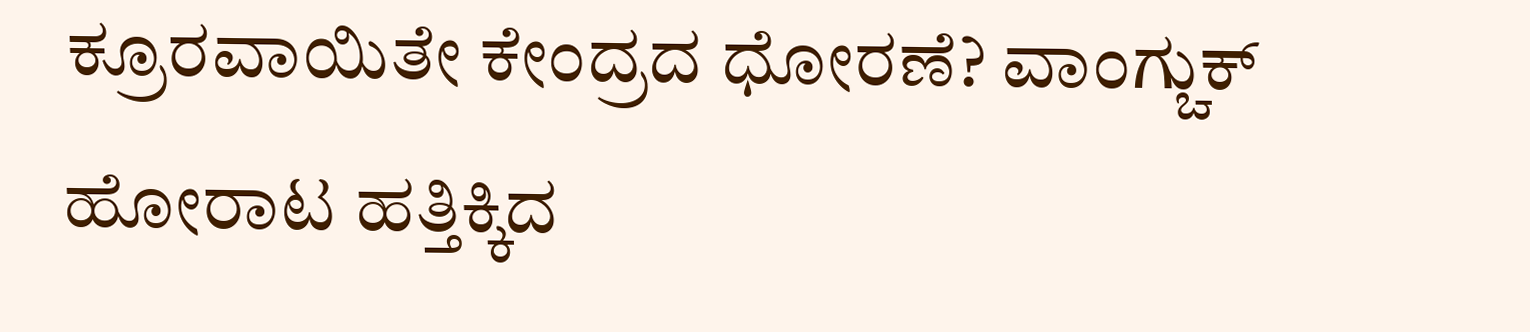ಕ್ರೂರವಾಯಿತೇ ಕೇಂದ್ರದ ಧೋರಣೆ? ವಾಂಗ್ಚುಕ್ ಹೋರಾಟ ಹತ್ತಿಕ್ಕಿದ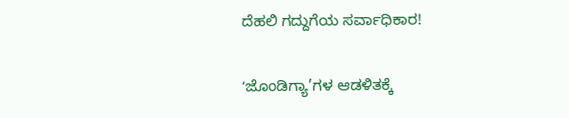ದೆಹಲಿ ಗದ್ದುಗೆಯ ಸರ್ವಾಧಿಕಾರ!

ʻಜೊಂಡಿಗ್ಯಾ’ಗಳ ಆಡಳಿತಕ್ಕೆ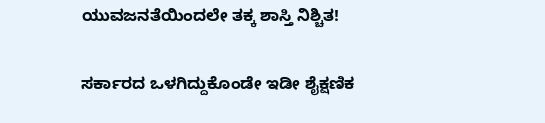ಯುವಜನತೆಯಿಂದಲೇ ತಕ್ಕ ಶಾಸ್ತಿ ನಿಶ್ಚಿತ!

ಸರ್ಕಾರದ ಒಳಗಿದ್ದುಕೊಂಡೇ ಇಡೀ ಶೈಕ್ಷಣಿಕ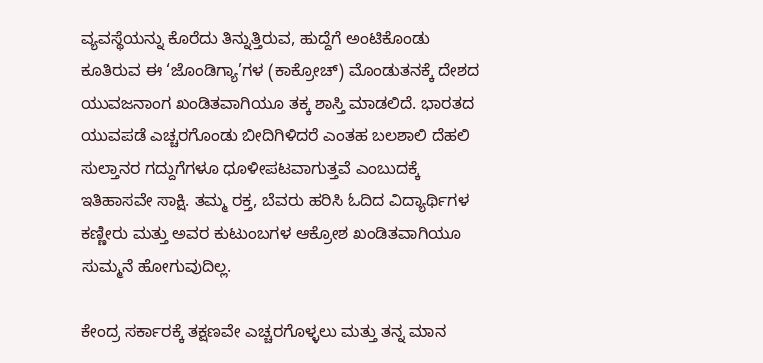ವ್ಯವಸ್ಥೆಯನ್ನು ಕೊರೆದು ತಿನ್ನುತ್ತಿರುವ, ಹುದ್ದೆಗೆ ಅಂಟಿಕೊಂಡು ಕೂತಿರುವ ಈ ‘ಜೊಂಡಿಗ್ಯಾ’ಗಳ (ಕಾಕ್ರೋಚ್) ಮೊಂಡುತನಕ್ಕೆ ದೇಶದ ಯುವಜನಾಂಗ ಖಂಡಿತವಾಗಿಯೂ ತಕ್ಕ ಶಾಸ್ತಿ ಮಾಡಲಿದೆ. ಭಾರತದ ಯುವಪಡೆ ಎಚ್ಚರಗೊಂಡು ಬೀದಿಗಿಳಿದರೆ ಎಂತಹ ಬಲಶಾಲಿ ದೆಹಲಿ ಸುಲ್ತಾನರ ಗದ್ದುಗೆಗಳೂ ಧೂಳೀಪಟವಾಗುತ್ತವೆ ಎಂಬುದಕ್ಕೆ ಇತಿಹಾಸವೇ ಸಾಕ್ಷಿ. ತಮ್ಮ ರಕ್ತ, ಬೆವರು ಹರಿಸಿ ಓದಿದ ವಿದ್ಯಾರ್ಥಿಗಳ ಕಣ್ಣೀರು ಮತ್ತು ಅವರ ಕುಟುಂಬಗಳ ಆಕ್ರೋಶ ಖಂಡಿತವಾಗಿಯೂ ಸುಮ್ಮನೆ ಹೋಗುವುದಿಲ್ಲ.

ಕೇಂದ್ರ ಸರ್ಕಾರಕ್ಕೆ ತಕ್ಷಣವೇ ಎಚ್ಚರಗೊಳ್ಳಲು ಮತ್ತು ತನ್ನ ಮಾನ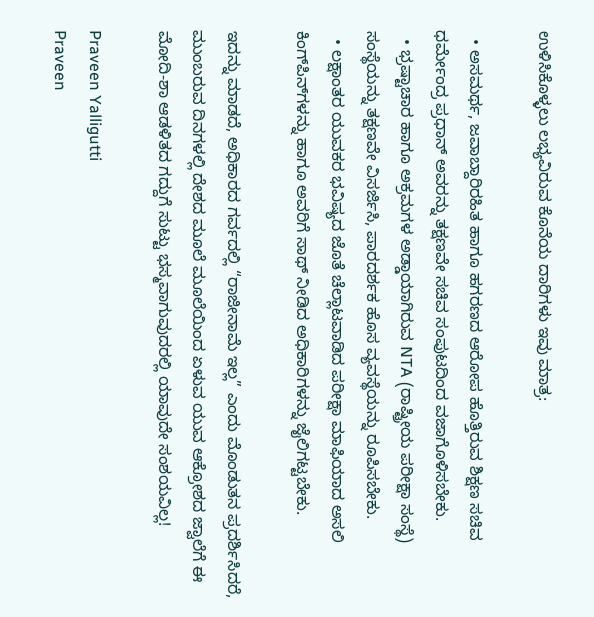ಉಳಿಸಿಕೊಳ್ಳಲು ಲಭ್ಯವಿರುವ ಕೊನೆಯ ದಾರಿಗಳು ಇವು ಮಾತ್ರ:

  • ಅಸಮರ್ಥ, ಜವಾಬ್ದಾರಿರಹಿತ ಹಾಗೂ ಹಗರಣದ ಆರೋಪ ಹೊತ್ತಿರುವ ಶಿಕ್ಷಣ ಸಚಿವ ಧರ್ಮೇಂದ್ರ ಪ್ರಧಾನ್ ಅವರನ್ನು ತಕ್ಷಣವೇ ಸಚಿವ ಸಂಪುಟದಿಂದ ವಜಾಗೊಳಿಸಬೇಕು.
  • ಭ್ರಷ್ಟಾಚಾರ ಹಾಗೂ ಅಕ್ರಮಗಳ ಅಡ್ಡಾಯಾಗಿರುವ NTA (ರಾಷ್ಟ್ರೀಯ ಪರೀಕ್ಷಾ ಸಂಸ್ಥೆ) ಸಂಸ್ಥೆಯನ್ನು ತಕ್ಷಣವೇ ವಿಸರ್ಜಿಸಿ, ಪಾರದರ್ಶಕ ಹೊಸ ವ್ಯವಸ್ಥೆಯನ್ನು ರೂಪಿಸಬೇಕು.
  • ಲಕ್ಷಾಂತರ ಯುವಕರ ಭವಿಷ್ಯದ ಜೊತೆ ಚೆಲ್ಲಾಟವಾಡಿದ ಪರೀಕ್ಷಾ ಮಾಫಿಯಾದ ಅಸಲಿ ಕಿಂಗ್‌ಪಿನ್‌ಗಳನ್ನು ಹಾಗೂ ಅವರಿಗೆ ಸಾಥ್ ನೀಡಿದ ಅಧಿಕಾರಿಗಳನ್ನು ಜೈಲಿಗಟ್ಟಬೇಕು.

ಇದನ್ನು ಮಾಡದೆ, ಅಧಿಕಾರದ ಗರ್ವದಲ್ಲಿ “ರಾಜೀನಾಮೆ ಇಲ್ಲ” ಎಂದು ಮೊಂಡುತನ ಪ್ರದರ್ಶಿಸಿದರೆ, ಮುಂಬರುವ ದಿನಗಳಲ್ಲಿ ದೇಶದ ಮೂಲೆ ಮೂಲೆಯಿಂದ ಏಳುವ ಯುವ ಆಕ್ರೋಶದ ಜ್ವಾಲೆಗೆ ಈ ಮೋದಿ-ಶಾ ಆಡಳಿತದ ಗದ್ದುಗೆ ಸುಟ್ಟು ಭಸ್ಮವಾಗುವುದರಲ್ಲಿ ಯಾವುದೇ ಸಂಶಯವಿಲ್ಲ!

Praveen Yalligutti
Praveen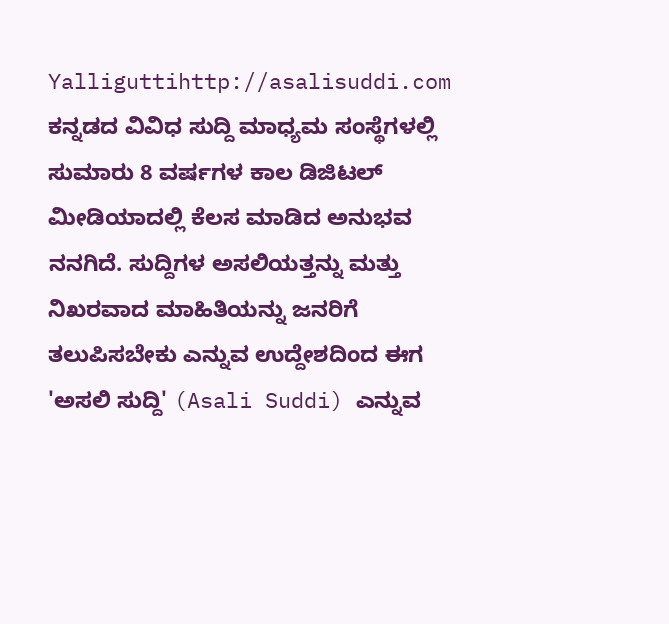Yalliguttihttp://asalisuddi.com
ಕನ್ನಡದ ವಿವಿಧ ಸುದ್ದಿ ಮಾಧ್ಯಮ ಸಂಸ್ಥೆಗಳಲ್ಲಿ ಸುಮಾರು 8 ವರ್ಷಗಳ ಕಾಲ ಡಿಜಿಟಲ್ ಮೀಡಿಯಾದಲ್ಲಿ ಕೆಲಸ ಮಾಡಿದ ಅನುಭವ ನನಗಿದೆ. ಸುದ್ದಿಗಳ ಅಸಲಿಯತ್ತನ್ನು ಮತ್ತು ನಿಖರವಾದ ಮಾಹಿತಿಯನ್ನು ಜನರಿಗೆ ತಲುಪಿಸಬೇಕು ಎನ್ನುವ ಉದ್ದೇಶದಿಂದ ಈಗ 'ಅಸಲಿ ಸುದ್ದಿ' (Asali Suddi) ಎನ್ನುವ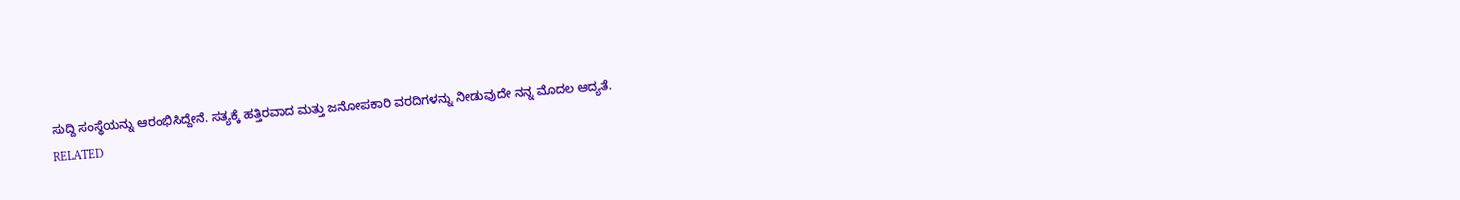ಸುದ್ದಿ ಸಂಸ್ಥೆಯನ್ನು ಆರಂಭಿಸಿದ್ದೇನೆ. ಸತ್ಯಕ್ಕೆ ಹತ್ತಿರವಾದ ಮತ್ತು ಜನೋಪಕಾರಿ ವರದಿಗಳನ್ನು ನೀಡುವುದೇ ನನ್ನ ಮೊದಲ ಆದ್ಯತೆ.
RELATED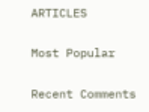ARTICLES

Most Popular

Recent Comments